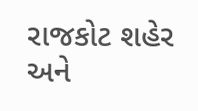રાજકોટ શહેર અને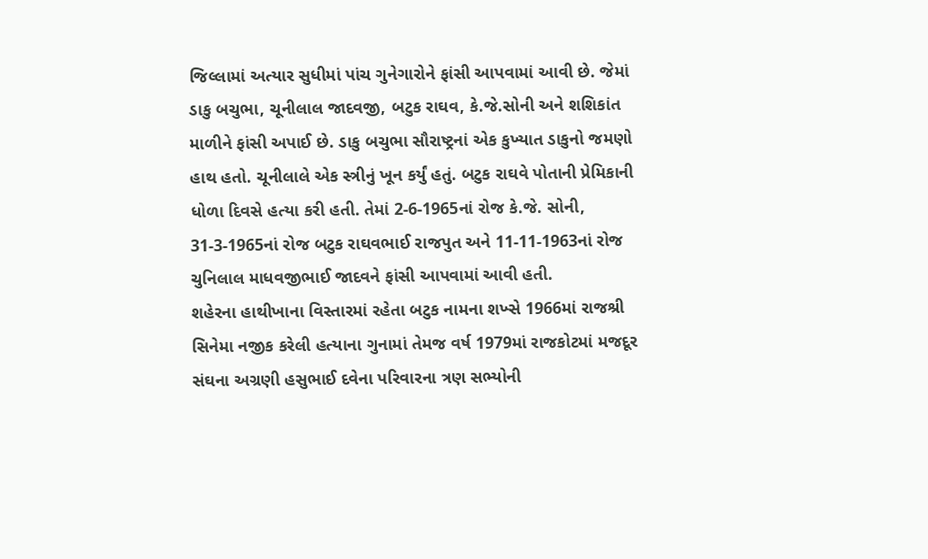જિલ્લામાં અત્યાર સુધીમાં પાંચ ગુનેગારોને ફાંસી આપવામાં આવી છે. જેમાં ડાકુ બચુભા, ચૂનીલાલ જાદવજી, બટુક રાઘવ, કે.જે.સોની અને શશિકાંત માળીને ફાંસી અપાઈ છે. ડાકુ બચુભા સૌરાષ્ટ્રનાં એક કુખ્યાત ડાકુનો જમણો હાથ હતો. ચૂનીલાલે એક સ્ત્રીનું ખૂન કર્યું હતું. બટુક રાઘવે પોતાની પ્રેમિકાની ધોળા દિવસે હત્યા કરી હતી. તેમાં 2-6-1965નાં રોજ કે.જે. સોની, 31-3-1965નાં રોજ બટુક રાઘવભાઈ રાજપુત અને 11-11-1963નાં રોજ ચુનિલાલ માધવજીભાઈ જાદવને ફાંસી આપવામાં આવી હતી.
શહેરના હાથીખાના વિસ્તારમાં રહેતા બટુક નામના શખ્સે 1966માં રાજશ્રી સિનેમા નજીક કરેલી હત્યાના ગુનામાં તેમજ વર્ષ 1979માં રાજકોટમાં મજદૂર સંઘના અગ્રણી હસુભાઈ દવેના પરિવારના ત્રણ સભ્યોની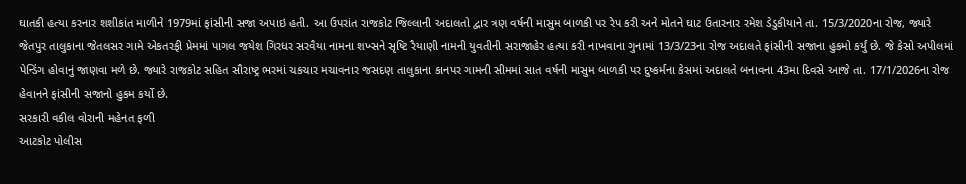ઘાતકી હત્યા કરનાર શશીકાંત માળીને 1979માં ફાંસીની સજા અપાઇ હતી. આ ઉપરાંત રાજકોટ જિલ્લાની અદાલતો દ્વાર ત્રણ વર્ષની માસુમ બાળકી પર રેપ કરી અને મોતને ઘાટ ઉતારનાર રમેશ ડેડુકીયાને તા. 15/3/2020ના રોજ, જ્યારે જેતપુર તાલુકાના જેતલસર ગામે એકતરફી પ્રેમમાં પાગલ જયેશ ગિરધર સરવૈયા નામના શખ્સને સૃષ્ટિ રૈયાણી નામની યુવતીની સરાજાહેર હત્યા કરી નાખવાના ગુનામાં 13/3/23ના રોજ અદાલતે ફાંસીની સજાના હુકમો કર્યું છે. જે કેસો અપીલમાં પેન્ડિંગ હોવાનું જાણવા મળે છે. જ્યારે રાજકોટ સહિત સૌરાષ્ટ્ર ભરમાં ચકચાર મચાવનાર જસદણ તાલુકાના કાનપર ગામની સીમમાં સાત વર્ષની માસુમ બાળકી પર દુષ્કર્મના કેસમાં અદાલતે બનાવના 43મા દિવસે આજે તા. 17/1/2026ના રોજ હેવાનને ફાંસીની સજાનો હુકમ કર્યો છે.
સરકારી વકીલ વોરાની મહેનત ફળી
આટકોટ પોલીસ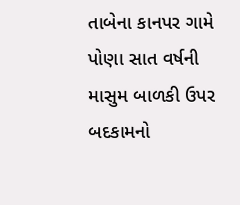તાબેના કાનપર ગામે પોણા સાત વર્ષની માસુમ બાળકી ઉપર બદકામનો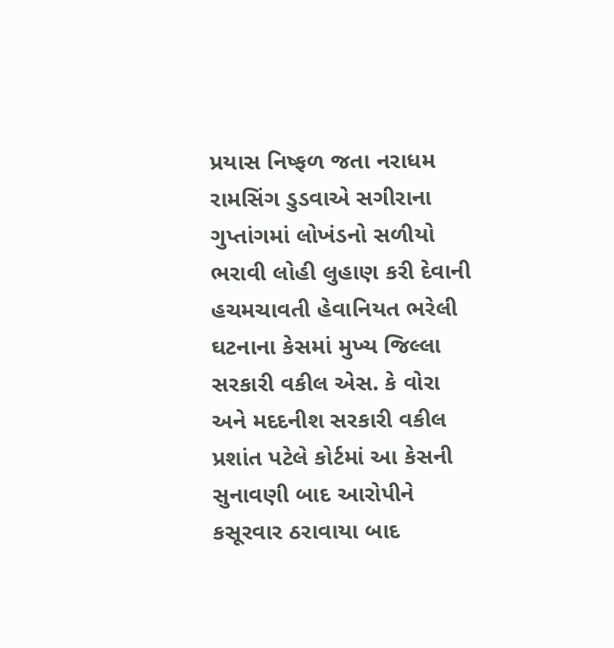પ્રયાસ નિષ્ફળ જતા નરાધમ રામસિંગ ડુડવાએ સગીરાના ગુપ્તાંગમાં લોખંડનો સળીયો ભરાવી લોહી લુહાણ કરી દેવાની હચમચાવતી હેવાનિયત ભરેલી ઘટનાના કેસમાં મુખ્ય જિલ્લા સરકારી વકીલ એસ. કે વોરા અને મદદનીશ સરકારી વકીલ પ્રશાંત પટેલે કોર્ટમાં આ કેસની સુનાવણી બાદ આરોપીને કસૂરવાર ઠરાવાયા બાદ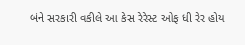બંને સરકારી વકીલે આ કેસ રેરેસ્ટ ઓફ ધી રેર હોય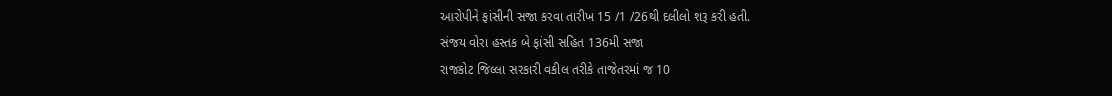આરોપીને ફાંસીની સજા કરવા તારીખ 15 /1 /26થી દલીલો શરૂ કરી હતી.
સંજય વોરા હસ્તક બે ફાંસી સહિત 136મી સજા
રાજકોટ જિલ્લા સરકારી વકીલ તરીકે તાજેતરમાં જ 10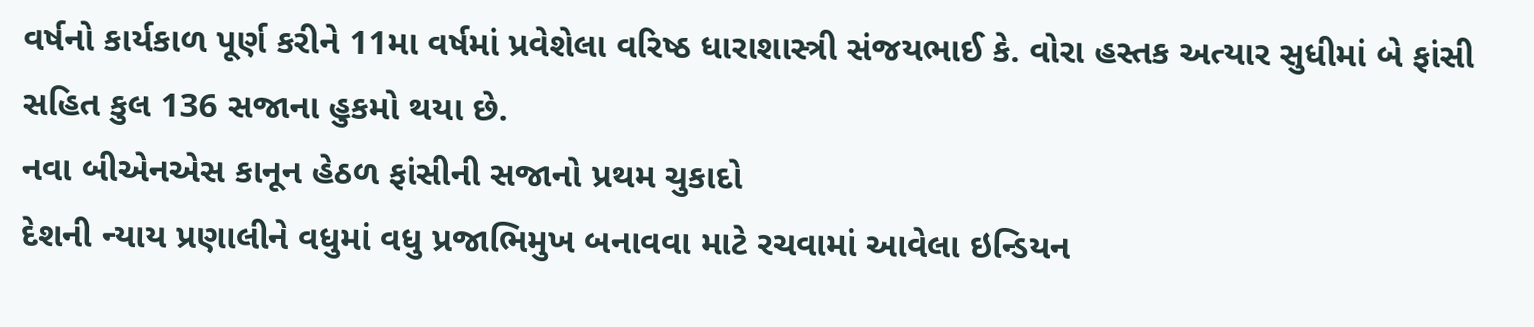વર્ષનો કાર્યકાળ પૂર્ણ કરીને 11મા વર્ષમાં પ્રવેશેલા વરિષ્ઠ ધારાશાસ્ત્રી સંજયભાઈ કે. વોરા હસ્તક અત્યાર સુધીમાં બે ફાંસી સહિત કુલ 136 સજાના હુકમો થયા છે.
નવા બીએનએસ કાનૂન હેઠળ ફાંસીની સજાનો પ્રથમ ચુકાદો
દેશની ન્યાય પ્રણાલીને વધુમાં વધુ પ્રજાભિમુખ બનાવવા માટે રચવામાં આવેલા ઇન્ડિયન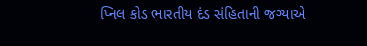પ્નિલ કોડ ભારતીય દંડ સંહિતાની જગ્યાએ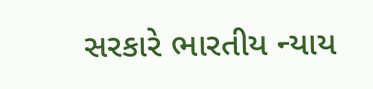સરકારે ભારતીય ન્યાય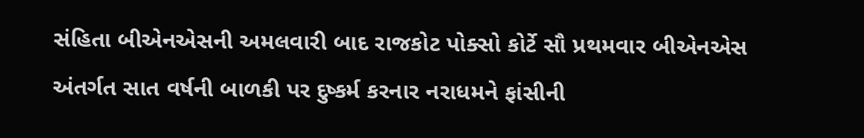સંહિતા બીએનએસની અમલવારી બાદ રાજકોટ પોક્સો કોર્ટે સૌ પ્રથમવાર બીએનએસ અંતર્ગત સાત વર્ષની બાળકી પર દુષ્કર્મ કરનાર નરાધમને ફાંસીની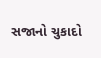સજાનો ચુકાદો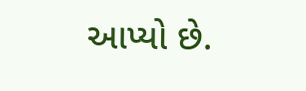આપ્યો છે.